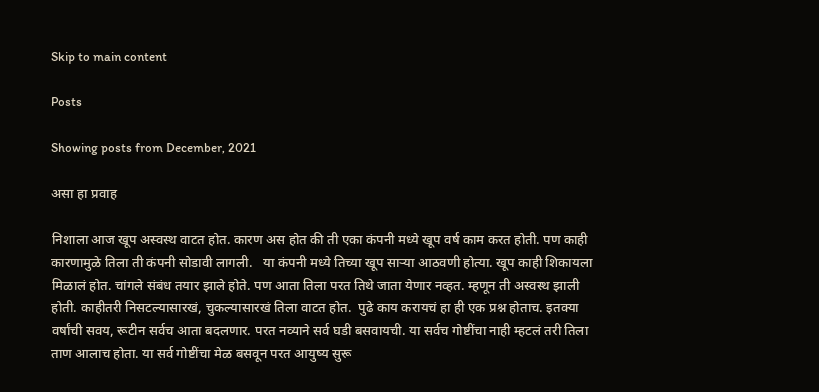Skip to main content

Posts

Showing posts from December, 2021

असा हा प्रवाह

निशाला आज खूप अस्वस्थ वाटत होत. कारण अस होत की ती एका कंपनी मध्ये खूप वर्ष काम करत होती. पण काही कारणामुळे तिला ती कंपनी सोडावी लागली.   या कंपनी मध्ये तिच्या खूप साऱ्या आठवणी होत्या. खूप काही शिकायला मिळालं होत. चांगले संबंध तयार झाले होते. पण आता तिला परत तिथे जाता येणार नव्हत. म्हणून ती अस्वस्थ झाली होती. काहीतरी निसटल्यासारखं, चुकल्यासारखं तिला वाटत होत.  पुढे काय करायचं हा ही एक प्रश्न होताच. इतक्या वर्षांची सवय, रूटीन सर्वच आता बदलणार. परत नव्याने सर्व घडी बसवायची. या सर्वच गोष्टींचा नाही म्हटलं तरी तिला ताण आलाच होता. या सर्व गोष्टींचा मेळ बसवून परत आयुष्य सुरू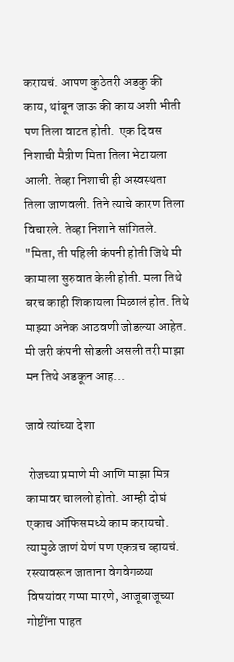करायचं. आपण कुठेतरी अडकु की काय, थांबून जाऊ की काय अशी भीती पण तिला वाटत होती.  एक दिवस निशाची मैत्रीण मिता तिला भेटायला आली. तेव्हा निशाची ही अस्वस्थता तिला जाणवली. तिने त्याचे कारण तिला विचारले. तेव्हा निशाने सांगितले. "मिता, ती पहिली कंपनी होती जिथे मी कामाला सुरुवात केली होती. मला तिथे बरच काही शिकायला मिळालं होत. तिथे माझ्या अनेक आठवणी जोडल्या आहेत. मी जरी कंपनी सोडली असली तरी माझा मन तिथे अडकून आह...

जावे त्यांच्या देशा

 रोजच्या प्रमाणे मी आणि माझा मित्र कामावर चाललो होतो. आम्ही दोघं एकाच ऑफिसमध्ये काम करायचो. त्यामुळे जाणं येणं पण एकत्रच व्हायचं. रस्त्यावरून जाताना वेगवेगळ्या विषयांवर गप्पा मारणे, आजूबाजूच्या गोष्टींना पाहत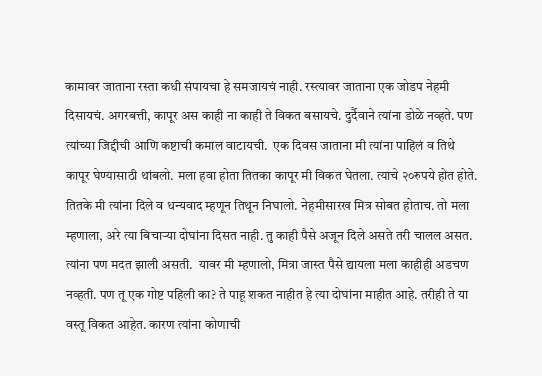कामावर जाताना रस्ता कधी संपायचा हे समजायचं नाही. रस्त्यावर जाताना एक जोडप नेहमी दिसायचं. अगरबत्ती, कापूर अस काही ना काही ते विकत बसायचे. दुर्दैवाने त्यांना डोळे नव्हते. पण त्यांच्या जिद्दीची आणि कष्टाची कमाल वाटायची.  एक दिवस जाताना मी त्यांना पाहिलं व तिथे कापूर घेण्यासाठी थांबलो. मला हवा होता तितका कापूर मी विकत घेतला. त्याचे २०रुपये होत होते. तितके मी त्यांना दिले व धन्यवाद म्हणून तिथून निघालो. नेहमीसारख मित्र सोबत होताच. तो मला म्हणाला, अरे त्या बिचाऱ्या दोघांना दिसत नाही. तु काही पैसे अजून दिले असते तरी चालल असत. त्यांना पण मदत झाली असती.  यावर मी म्हणालो, मित्रा जास्त पैसे द्यायला मला काहीही अडचण नव्हती. पण तू एक गोष्ट पहिली का? ते पाहू शकत नाहीत हे त्या दोघांना माहीत आहे. तरीही ते या वस्तू विकत आहेत. कारण त्यांना कोणाची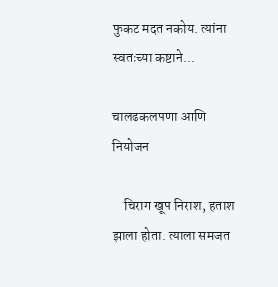फुकट मदत नकोय. त्यांना स्वतःच्या कष्टाने...

चालढकलपणा आणि नियोजन

    चिराग खूप निराश, हताश  झाला होता. त्याला समजत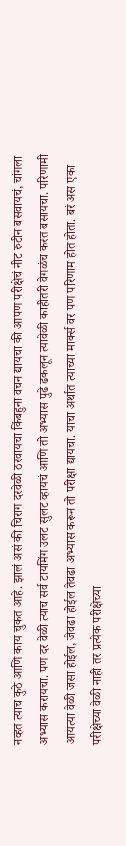नव्हत त्याच कुठे आणि काय चुकत आहे. झालं असं की चिराग दरवेळी ठरवायचा किंबहुना वचन द्यायचा की आपण परीक्षेचं नीट रुटीन बसवायचं, चांगला अभ्यास करायचा. पण दर वेळी त्याच सर्व टायमिंग उलट सुलट व्हायचं आणि तो अभ्यास पुढे ढकलून त्यावेळी काहीतरी वेगळंच करत बसायचा. परिणामी आयत्या वेळी जसा होईल, जेवढा होईल तेवढा अभ्यास करून तो परीक्षा द्यायचा. याचा अर्थात त्याच्या मार्क्स वर पण परिणाम होत होता. बरं अस एका परीक्षेच्या वेळी नाही तर प्रत्येक परीक्षेच्या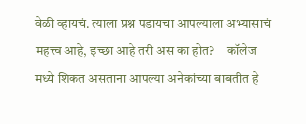वेळी व्हायचं. त्याला प्रश्न पडायचा आपल्याला अभ्यासाचं महत्त्व आहे, इच्छा आहे तरी अस का होत?     कॉलेज मध्ये शिकत असताना आपल्या अनेकांच्या बाबतीत हे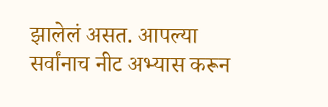झालेलं असत. आपल्या सर्वांनाच नीट अभ्यास करून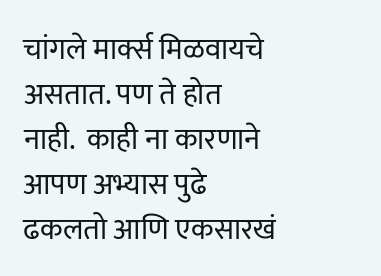चांगले मार्क्स मिळवायचे असतात. पण ते होत नाही.  काही ना कारणाने आपण अभ्यास पुढे ढकलतो आणि एकसारखं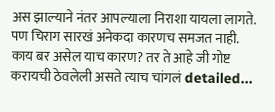अस झाल्याने नंतर आपल्याला निराशा यायला लागते. पण चिराग सारखं अनेकदा कारणच समजत नाही.      काय बर असेल याच कारण? तर ते आहे जी गोष्ट करायची ठेवलेली असते त्याच चांगलं detailed...